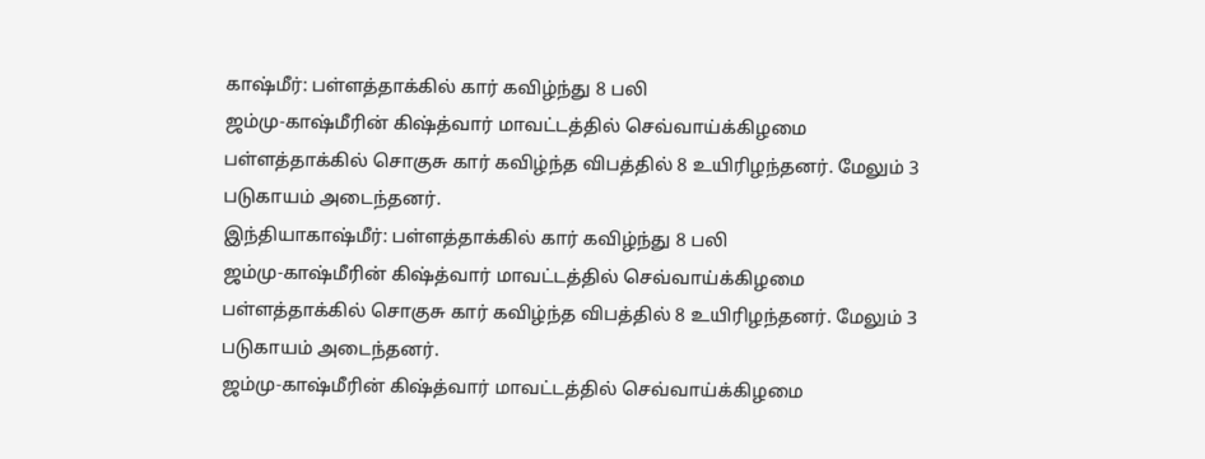காஷ்மீர்: பள்ளத்தாக்கில் கார் கவிழ்ந்து 8 பலி
ஜம்மு-காஷ்மீரின் கிஷ்த்வார் மாவட்டத்தில் செவ்வாய்க்கிழமை பள்ளத்தாக்கில் சொகுசு கார் கவிழ்ந்த விபத்தில் 8 உயிரிழந்தனர். மேலும் 3 படுகாயம் அடைந்தனர்.
இந்தியாகாஷ்மீர்: பள்ளத்தாக்கில் கார் கவிழ்ந்து 8 பலி
ஜம்மு-காஷ்மீரின் கிஷ்த்வார் மாவட்டத்தில் செவ்வாய்க்கிழமை பள்ளத்தாக்கில் சொகுசு கார் கவிழ்ந்த விபத்தில் 8 உயிரிழந்தனர். மேலும் 3 படுகாயம் அடைந்தனர்.
ஜம்மு-காஷ்மீரின் கிஷ்த்வார் மாவட்டத்தில் செவ்வாய்க்கிழமை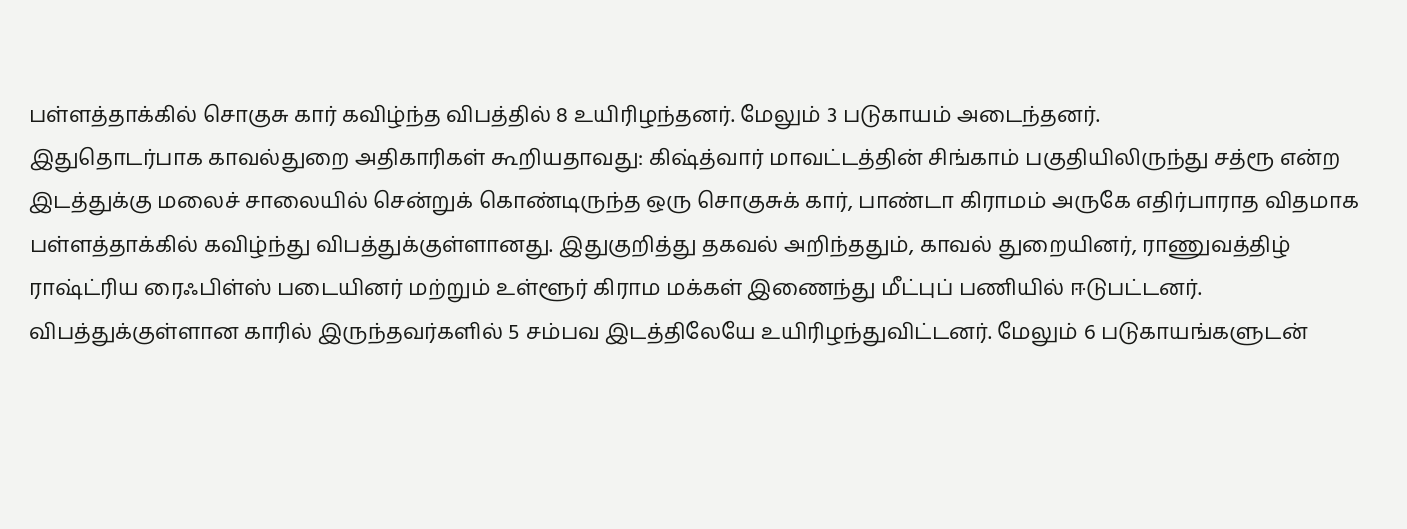பள்ளத்தாக்கில் சொகுசு கார் கவிழ்ந்த விபத்தில் 8 உயிரிழந்தனர். மேலும் 3 படுகாயம் அடைந்தனர்.
இதுதொடர்பாக காவல்துறை அதிகாரிகள் கூறியதாவது: கிஷ்த்வார் மாவட்டத்தின் சிங்காம் பகுதியிலிருந்து சத்ரூ என்ற இடத்துக்கு மலைச் சாலையில் சென்றுக் கொண்டிருந்த ஒரு சொகுசுக் கார், பாண்டா கிராமம் அருகே எதிர்பாராத விதமாக பள்ளத்தாக்கில் கவிழ்ந்து விபத்துக்குள்ளானது. இதுகுறித்து தகவல் அறிந்ததும், காவல் துறையினர், ராணுவத்திழ் ராஷ்ட்ரிய ரைஃபிள்ஸ் படையினர் மற்றும் உள்ளூர் கிராம மக்கள் இணைந்து மீட்புப் பணியில் ஈடுபட்டனர்.
விபத்துக்குள்ளான காரில் இருந்தவர்களில் 5 சம்பவ இடத்திலேயே உயிரிழந்துவிட்டனர். மேலும் 6 படுகாயங்களுடன்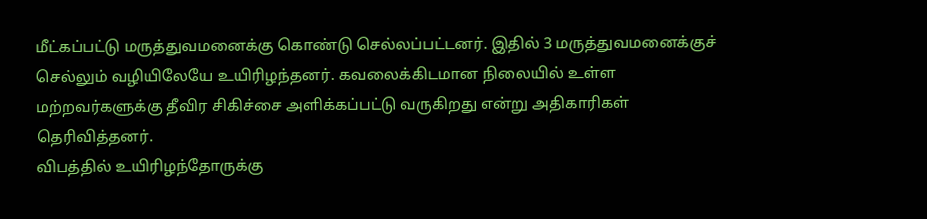மீட்கப்பட்டு மருத்துவமனைக்கு கொண்டு செல்லப்பட்டனர். இதில் 3 மருத்துவமனைக்குச் செல்லும் வழியிலேயே உயிரிழந்தனர். கவலைக்கிடமான நிலையில் உள்ள மற்றவர்களுக்கு தீவிர சிகிச்சை அளிக்கப்பட்டு வருகிறது என்று அதிகாரிகள் தெரிவித்தனர்.
விபத்தில் உயிரிழந்தோருக்கு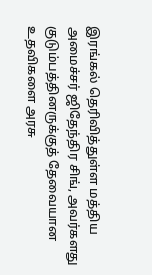இரங்கல் தெரிவித்துள்ள மத்திய அமைச்சர் ஜிதேந்திர சிங், அவர்களது குடும்பத்தினருக்குத் தேவையான உதவிகளை அரசு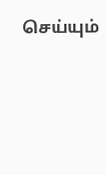செய்யும்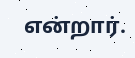என்றார்.